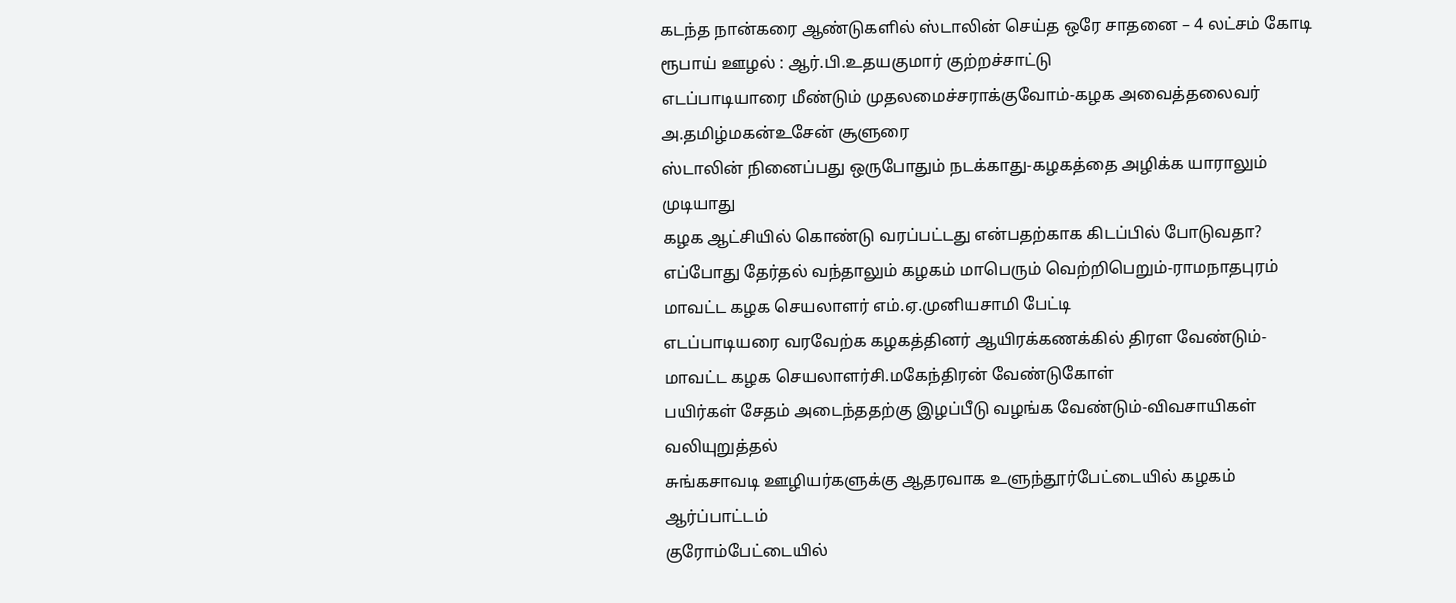கடந்த நான்கரை ஆண்டுகளில் ஸ்டாலின் செய்த ஒரே சாதனை – 4 லட்சம் கோடி ரூபாய் ஊழல் : ஆர்.பி.உதயகுமார் குற்றச்சாட்டு
எடப்பாடியாரை மீண்டும் முதலமைச்சராக்குவோம்-கழக அவைத்தலைவர் அ.தமிழ்மகன்உசேன் சூளுரை
ஸ்டாலின் நினைப்பது ஒருபோதும் நடக்காது-கழகத்தை அழிக்க யாராலும் முடியாது
கழக ஆட்சியில் கொண்டு வரப்பட்டது என்பதற்காக கிடப்பில் போடுவதா?
எப்போது தேர்தல் வந்தாலும் கழகம் மாபெரும் வெற்றிபெறும்-ராமநாதபுரம் மாவட்ட கழக செயலாளர் எம்.ஏ.முனியசாமி பேட்டி
எடப்பாடியரை வரவேற்க கழகத்தினர் ஆயிரக்கணக்கில் திரள வேண்டும்-மாவட்ட கழக செயலாளர்சி.மகேந்திரன் வேண்டுகோள்
பயிர்கள் சேதம் அடைந்ததற்கு இழப்பீடு வழங்க வேண்டும்-விவசாயிகள் வலியுறுத்தல்
சுங்கசாவடி ஊழியர்களுக்கு ஆதரவாக உளுந்தூர்பேட்டையில் கழகம் ஆர்ப்பாட்டம்
குரோம்பேட்டையில்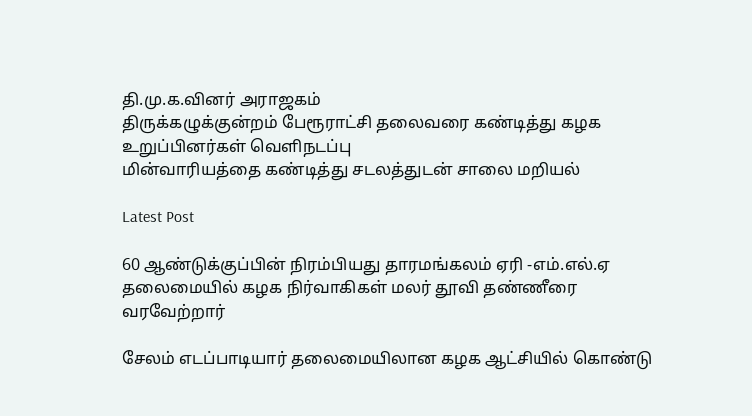தி.மு.க.வினர் அராஜகம்
திருக்கழுக்குன்றம் பேரூராட்சி தலைவரை கண்டித்து கழக உறுப்பினர்கள் வெளிநடப்பு
மின்வாரியத்தை கண்டித்து சடலத்துடன் சாலை மறியல்

Latest Post

60 ஆண்டுக்குப்பின் நிரம்பியது தாரமங்கலம் ஏரி -எம்.எல்.ஏ தலைமையில் கழக நிர்வாகிகள் மலர் தூவி தண்ணீரை வரவேற்றார்

சேலம் எடப்பாடியார் தலைமையிலான கழக ஆட்சியில் கொண்டு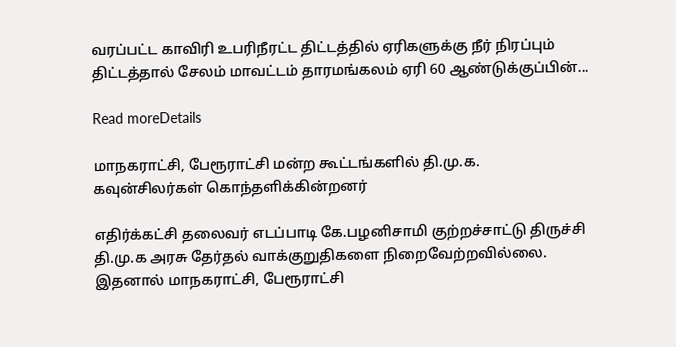வரப்பட்ட காவிரி உபரிநீரட்ட திட்டத்தில் ஏரிகளுக்கு நீர் நிரப்பும் திட்டத்தால் சேலம் மாவட்டம் தாரமங்கலம் ஏரி 60 ஆண்டுக்குப்பின்...

Read moreDetails

மாநகராட்சி, பேரூராட்சி மன்ற கூட்டங்களில் தி.மு.க. கவுன்சிலர்கள் கொந்தளிக்கின்றனர்

எதிர்க்கட்சி தலைவர் எடப்பாடி கே.பழனிசாமி குற்றச்சாட்டு திருச்சி தி.மு.க அரசு தேர்தல் வாக்குறுதிகளை நிறைவேற்றவில்லை. இதனால் மாநகராட்சி, பேரூராட்சி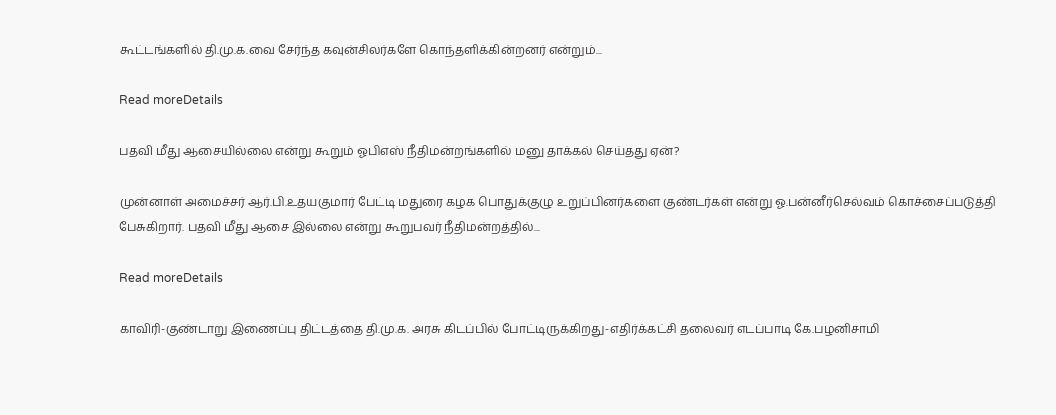கூட்டங்களில் தி.மு.க.வை சேர்ந்த கவுன்சிலர்களே கொந்தளிக்கின்றனர் என்றும்...

Read moreDetails

பதவி மீது ஆசையில்லை என்று கூறும் ஓபிஎஸ் நீதிமன்றங்களில் மனு தாக்கல் செய்தது ஏன்?

முன்னாள் அமைச்சர் ஆர்.பி.உதயகுமார் பேட்டி மதுரை கழக பொதுக்குழு உறுப்பினர்களை குண்டர்கள் என்று ஓ.பன்னீர்செல்வம் கொச்சைப்படுத்தி பேசுகிறார். பதவி மீது ஆசை இல்லை என்று கூறுபவர் நீதிமன்றத்தில்...

Read moreDetails

காவிரி-குண்டாறு இணைப்பு திட்டத்தை தி.மு.க. அரசு கிடப்பில் போட்டிருக்கிறது-எதிர்க்கட்சி தலைவர் எடப்பாடி கே.பழனிசாமி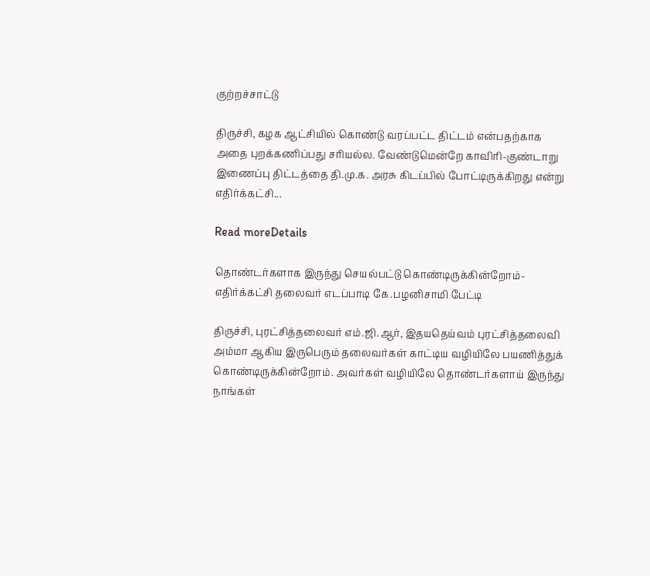குற்றச்சாட்டு

திருச்சி, கழக ஆட்சியில் கொண்டு வரப்பட்ட திட்டம் என்பதற்காக அதை புறக்கணிப்பது சரியல்ல. வேண்டுமென்றே காவிரி-குண்டாறு இணைப்பு திட்டத்தை தி.மு.க. அரசு கிடப்பில் போட்டிருக்கிறது என்று எதிர்க்கட்சி...

Read moreDetails

தொண்டர்களாக இருந்து செயல்பட்டு கொண்டிருக்கின்றோம்-எதிர்க்கட்சி தலைவர் எடப்பாடி கே.பழனிசாமி பேட்டி

திருச்சி, புரட்சித்தலைவர் எம்.ஜி.ஆர், இதயதெய்வம் புரட்சித்தலைவி அம்மா ஆகிய இருபெரும் தலைவர்கள் காட்டிய வழியிலே பயணித்துக் கொண்டிருக்கின்றோம். அவர்கள் வழியிலே தொண்டர்களாய் இருந்து நாங்கள்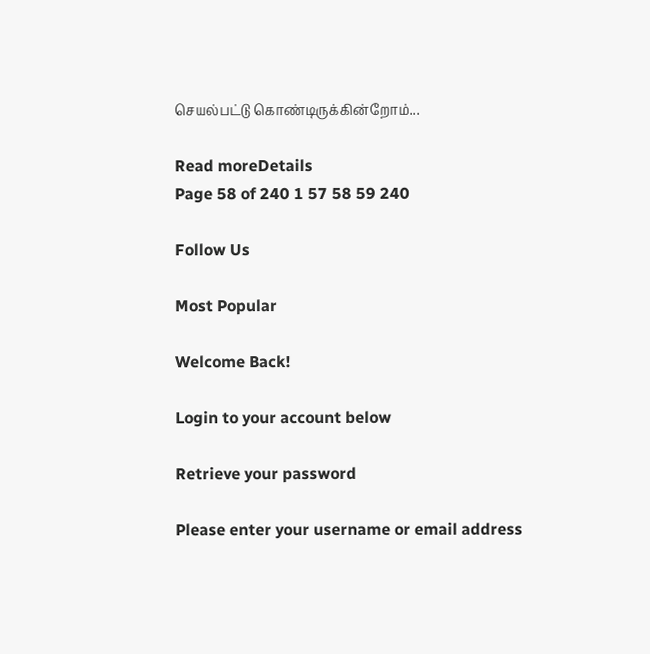செயல்பட்டு கொண்டிருக்கின்றோம்...

Read moreDetails
Page 58 of 240 1 57 58 59 240

Follow Us

Most Popular

Welcome Back!

Login to your account below

Retrieve your password

Please enter your username or email address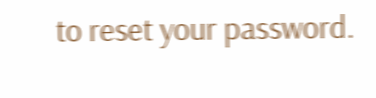to reset your password.